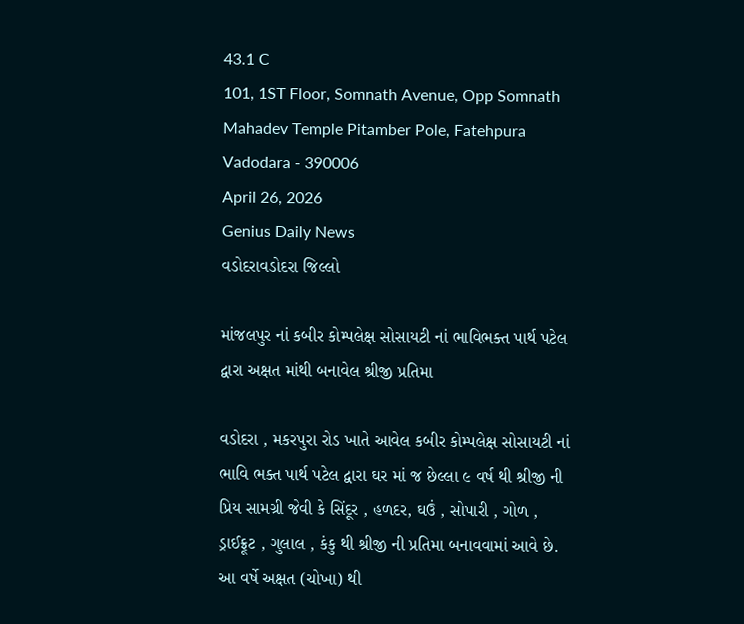43.1 C
101, 1ST Floor, Somnath Avenue, Opp Somnath Mahadev Temple Pitamber Pole, Fatehpura Vadodara - 390006
April 26, 2026
Genius Daily News
વડોદરાવડોદરા જિલ્લો

માંજલપુર નાં કબીર કોમ્પલેક્ષ સોસાયટી નાં ભાવિભક્ત પાર્થ પટેલ દ્વારા અક્ષત માંથી બનાવેલ શ્રીજી પ્રતિમા

વડોદરા , મકરપુરા રોડ ખાતે આવેલ કબીર કોમ્પલેક્ષ સોસાયટી નાં ભાવિ ભક્ત પાર્થ પટેલ દ્વારા ઘર માં જ છેલ્લા ૯ વર્ષ થી શ્રીજી ની પ્રિય સામગ્રી જેવી કે સિંદૂર , હળદર, ઘઉં , સોપારી , ગોળ , ડ્રાઈફ્રૂટ , ગુલાલ , કંકુ થી શ્રીજી ની પ્રતિમા બનાવવામાં આવે છે. આ વર્ષે અક્ષત (ચોખા) થી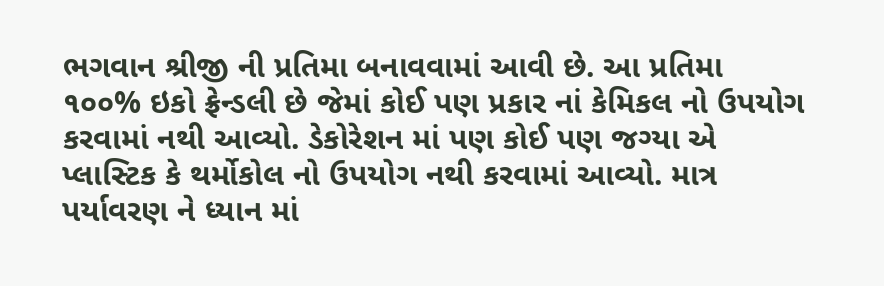ભગવાન શ્રીજી ની પ્રતિમા બનાવવામાં આવી છે. આ પ્રતિમા ૧૦૦% ઇકો ફ્રેન્ડલી છે જેમાં કોઈ પણ પ્રકાર નાં કેમિકલ નો ઉપયોગ કરવામાં નથી આવ્યો. ડેકોરેશન માં પણ કોઈ પણ જગ્યા એ પ્લાસ્ટિક કે થર્મોકોલ નો ઉપયોગ નથી કરવામાં આવ્યો. માત્ર પર્યાવરણ ને ધ્યાન માં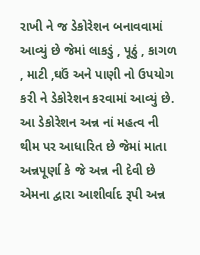રાખી ને જ ડેકોરેશન બનાવવામાં આવ્યું છે જેમાં લાકડું , પૂઠું , કાગળ , માટી ,ઘઉં અને પાણી નો ઉપયોગ કરી ને ડેકોરેશન કરવામાં આવ્યું છે.
આ ડેકોરેશન અન્ન નાં મહત્વ ની થીમ પર આધારિત છે જેમાં માતા અન્નપૂર્ણા કે જે અન્ન ની દેવી છે એમના દ્વારા આશીર્વાદ રૂપી અન્ન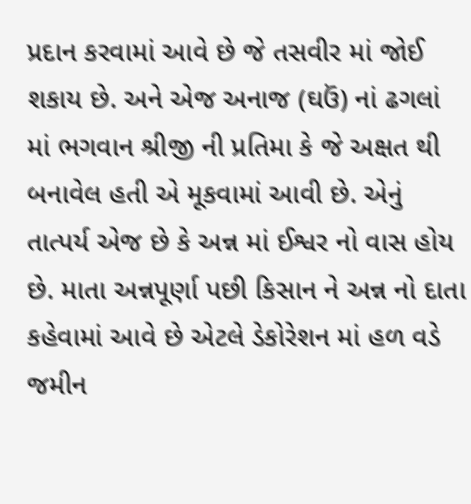પ્રદાન કરવામાં આવે છે જે તસવીર માં જોઈ શકાય છે. અને એજ અનાજ (ઘઉં) નાં ઢગલાં માં ભગવાન શ્રીજી ની પ્રતિમા કે જે અક્ષત થી બનાવેલ હતી એ મૂકવામાં આવી છે. એનું તાત્પર્ય એજ છે કે અન્ન માં ઈશ્વર નો વાસ હોય છે. માતા અન્નપૂર્ણા પછી કિસાન ને અન્ન નો દાતા કહેવામાં આવે છે એટલે ડેકોરેશન માં હળ વડે જમીન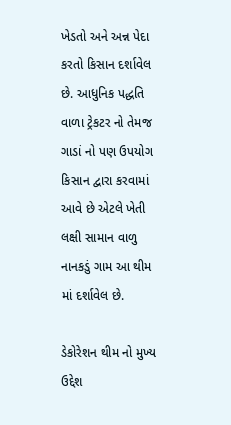ખેડતો અને અન્ન પેદા કરતો કિસાન દર્શાવેલ છે. આધુનિક પદ્ધતિ વાળા ટ્રેકટર નો તેમજ ગાડાં નો પણ ઉપયોગ કિસાન દ્વારા કરવામાં આવે છે એટલે ખેતી લક્ષી સામાન વાળુ નાનકડું ગામ આ થીમ માં દર્શાવેલ છે.

ડેકોરેશન થીમ નો મુખ્ય ઉદ્દેશ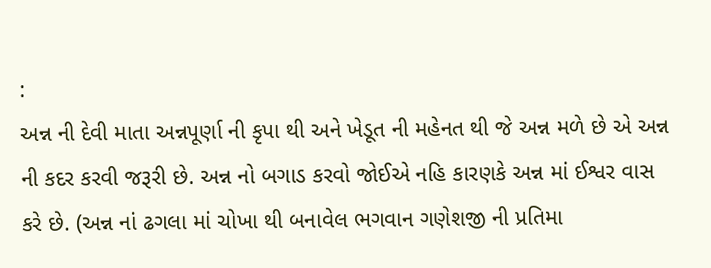:
અન્ન ની દેવી માતા અન્નપૂર્ણા ની કૃપા થી અને ખેડૂત ની મહેનત થી જે અન્ન મળે છે એ અન્ન ની કદર કરવી જરૂરી છે. અન્ન નો બગાડ કરવો જોઈએ નહિ કારણકે અન્ન માં ઈશ્વર વાસ કરે છે. (અન્ન નાં ઢગલા માં ચોખા થી બનાવેલ ભગવાન ગણેશજી ની પ્રતિમા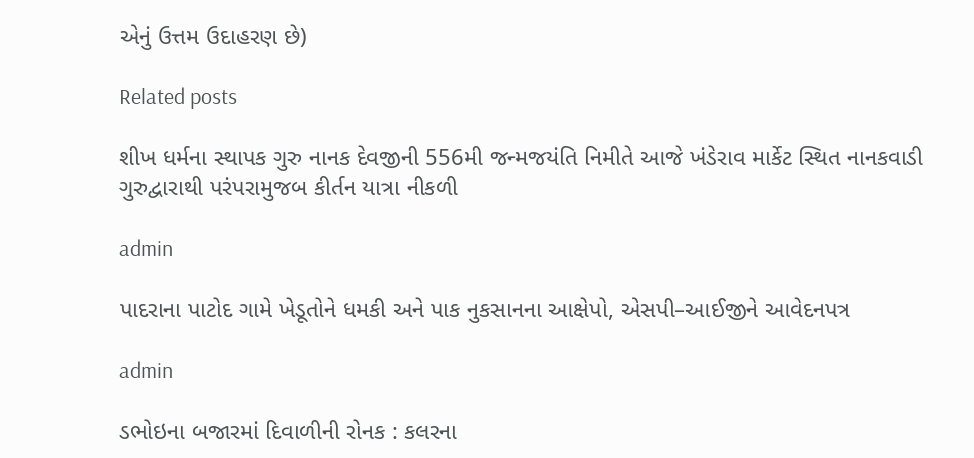એનું ઉત્તમ ઉદાહરણ છે)

Related posts

શીખ ધર્મના સ્થાપક ગુરુ નાનક દેવજીની 556મી જન્મજયંતિ નિમીતે આજે ખંડેરાવ માર્કેટ સ્થિત નાનકવાડી ગુરુદ્વારાથી પરંપરામુજબ કીર્તન યાત્રા નીકળી

admin

પાદરાના પાટોદ ગામે ખેડૂતોને ધમકી અને પાક નુકસાનના આક્ષેપો, એસપી–આઈજીને આવેદનપત્ર

admin

ડભોઇના બજારમાં દિવાળીની રોનક : કલરના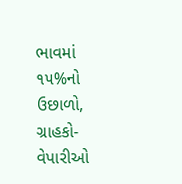ભાવમાં ૧૫%નો ઉછાળો, ગ્રાહકો-વેપારીઓ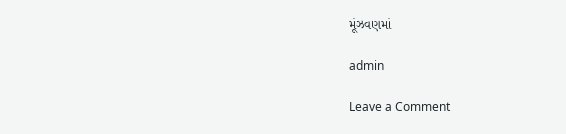મૂંઝવણમાં

admin

Leave a Comment